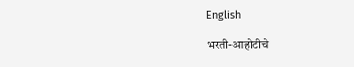English

भरती-आहोटीचे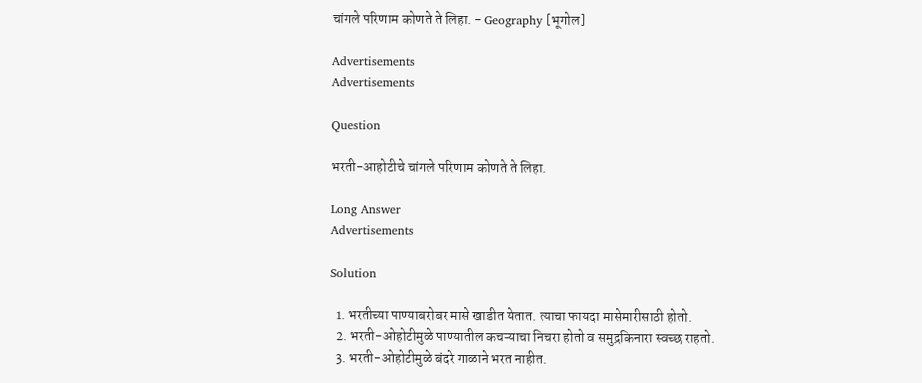चांगले परिणाम कोणते ते लिहा. - Geography [भूगोल]

Advertisements
Advertisements

Question

भरती-आहोटीचे चांगले परिणाम कोणते ते लिहा.

Long Answer
Advertisements

Solution

  1. भरतीच्या पाण्याबरोबर मासे खाडीत येतात. त्याचा फायदा मासेमारीसाठी होतो.
  2. भरती-ओहोटीमुळे पाण्यातील कचऱ्याचा निचरा होतो व समुद्रकिनारा स्वच्छ राहतो.
  3. भरती-ओहोटीमुळे बंदरे गाळाने भरत नाहीत.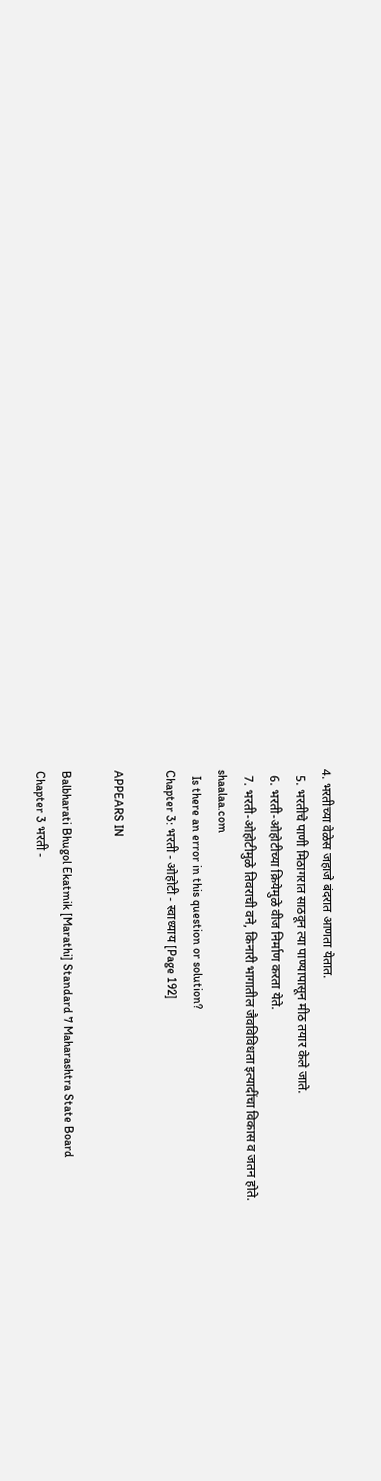4. भरतीच्या वेळेस जहाजे बंदरात आणता येतात.
  5. भरतीचे पाणी मिठागरात साठवून त्या पाण्यापासून मीठ तयार केले जाते.
  6. भरती-ओहोटीच्या क्रियेमुळे वीज निर्माण करता येते.
  7. भरती-ओहोटीमुळे तिवराची वने, किनारी भागातील जैवविविधता इत्यादींचा विकास व जतन होते.
shaalaa.com
  Is there an error in this question or solution?
Chapter 3: भरती - ओहोटी - स्वाध्याय [Page 192]

APPEARS IN

Balbharati Bhugol Ekatmik [Marathi] Standard 7 Maharashtra State Board
Chapter 3 भरती -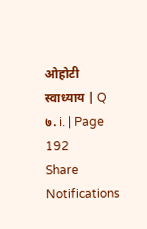ओहोटी
स्वाध्याय | Q ७. i. | Page 192
Share
Notifications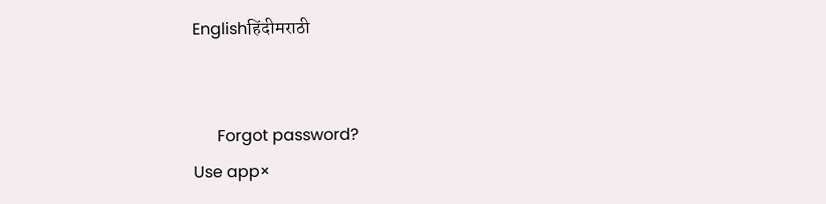Englishहिंदीमराठी


      Forgot password?
Use app×